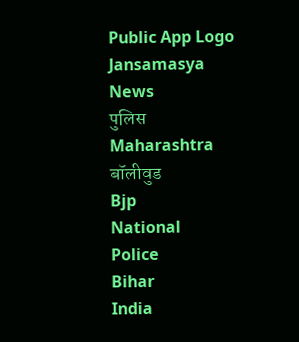Public App Logo
Jansamasya
News
पुलिस
Maharashtra
बॉलीवुड
Bjp
National
Police
Bihar
India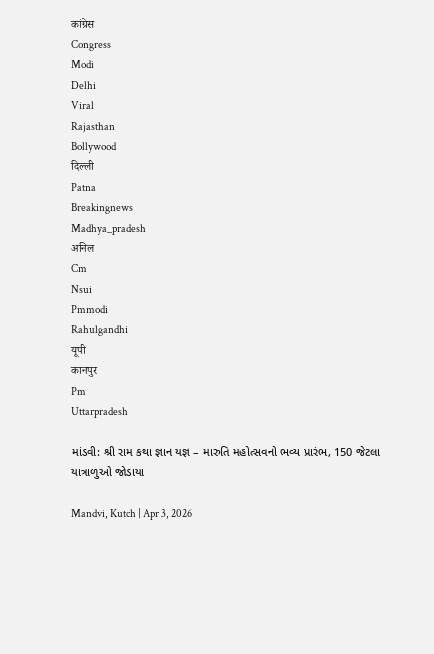कांग्रेस
Congress
Modi
Delhi
Viral
Rajasthan
Bollywood
दिल्ली
Patna
Breakingnews
Madhya_pradesh
अनिल
Cm
Nsui
Pmmodi
Rahulgandhi
यूपी
कानपुर
Pm
Uttarpradesh

માંડવી: શ્રી રામ કથા જ્ઞાન યજ્ઞ – મારુતિ મહોત્સવનો ભવ્ય પ્રારંભ, 150 જેટલા યાત્રાળુઓ જોડાયા

Mandvi, Kutch | Apr 3, 2026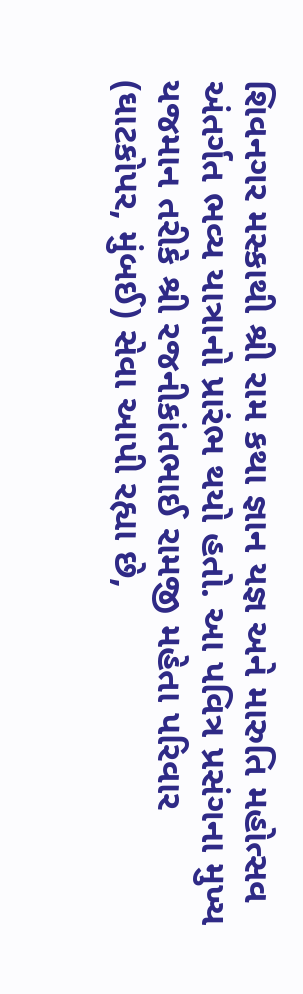શિવનગર મસ્કાથી શ્રી રામ કથા જ્ઞાન યજ્ઞ અને મારુતિ મહોત્સવ અંતર્ગત ભવ્ય યાત્રાનો પ્રારંભ થયો હતો. આ પવિત્ર પ્રસંગના મુખ્ય યજમાન તરીકે શ્રી રજનીકાંતભાઈ રામજી મહેતા પરિવાર (ઘાટકોપર, મુંબઈ) સેવા આપી રહ્યા છે,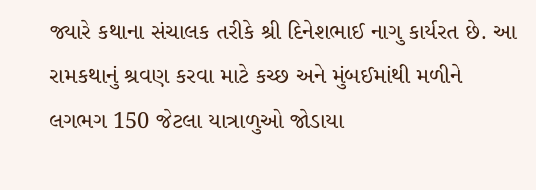જ્યારે કથાના સંચાલક તરીકે શ્રી દિનેશભાઈ નાગુ કાર્યરત છે. આ રામકથાનું શ્રવણ કરવા માટે કચ્છ અને મુંબઈમાંથી મળીને લગભગ 150 જેટલા યાત્રાળુઓ જોડાયા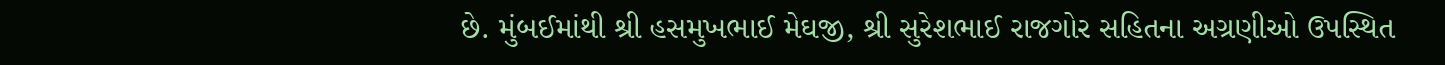છે. મુંબઈમાંથી શ્રી હસમુખભાઈ મેઘજી, શ્રી સુરેશભાઈ રાજગોર સહિતના અગ્રણીઓ ઉપસ્થિત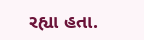રહ્યા હતા.